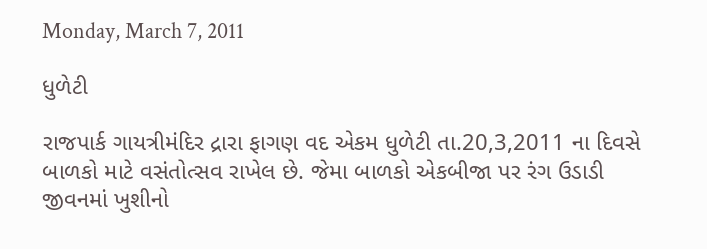Monday, March 7, 2011

ધુળેટી

રાજપાર્ક ગાયત્રીમંદિર દ્રારા ફાગણ વદ એકમ ધુળેટી તા.20,3,2011 ના દિવસે બાળકો માટે વસંતોત્સવ રાખેલ છે. જેમા બાળકો એકબીજા પર રંગ ઉડાડી જીવનમાં ખુશીનો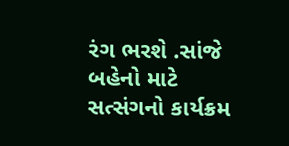રંગ ભરશે .સાંજે બહેનો માટે સત્સંગનો કાર્યક્રમ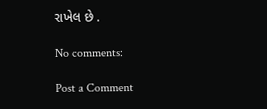રાખેલ છે .

No comments:

Post a Comment